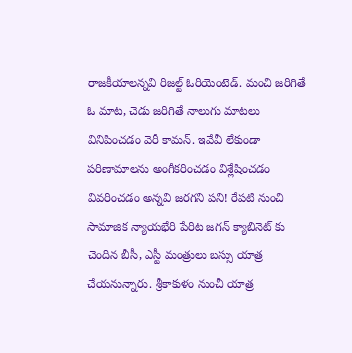రాజకీయాలన్నవి రిజల్ట్ ఓరియెంటెడ్. మంచి జరిగితే ఓ మాట, చెడు జరిగితే నాలుగు మాటలు వినిపించడం వెరీ కామన్. ఇవేవీ లేకుండా పరిణామాలను అంగీకరించడం విశ్లేషించడం వివరించడం అన్నవి జరగని పని! రేపటి నుంచి సామాజిక న్యాయభేరి పేరిట జగన్ క్యాబినెట్ కు చెందిన బీసీ, ఎస్టీ మంత్రులు బస్సు యాత్ర చేయనున్నారు. శ్రీకాకుళం నుంచీ యాత్ర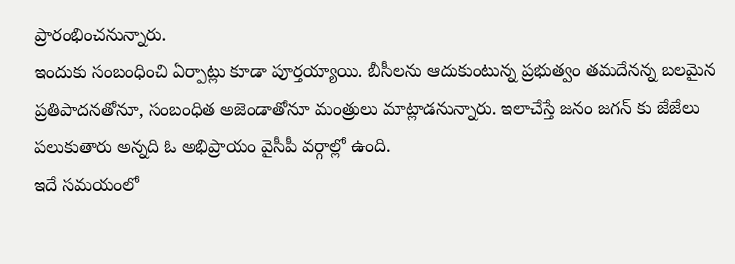ప్రారంభించనున్నారు.
ఇందుకు సంబంధించి ఏర్పాట్లు కూడా పూర్తయ్యాయి. బీసీలను ఆదుకుంటున్న ప్రభుత్వం తమదేనన్న బలమైన ప్రతిపాదనతోనూ, సంబంధిత అజెండాతోనూ మంత్రులు మాట్లాడనున్నారు. ఇలాచేస్తే జనం జగన్ కు జేజేలు పలుకుతారు అన్నది ఓ అభిప్రాయం వైసీపీ వర్గాల్లో ఉంది.
ఇదే సమయంలో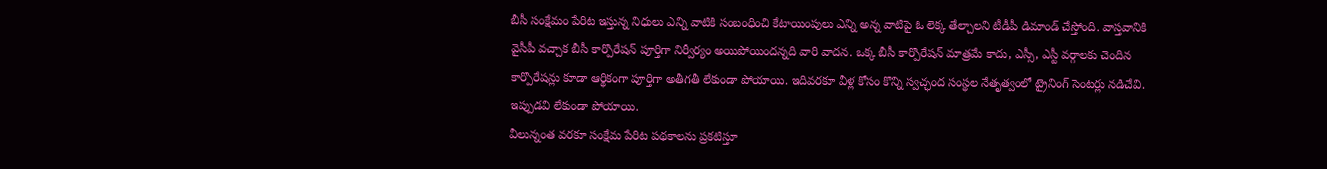బీసీ సంక్షేమం పేరిట ఇస్తున్న నిధులు ఎన్ని వాటికి సంబంధించి కేటాయింపులు ఎన్ని అన్న వాటిపై ఓ లెక్క తేల్చాలని టీడీపీ డిమాండ్ చేస్తోంది. వాస్తవానికి వైసీపీ వచ్చాక బీసీ కార్పొరేషన్ పూర్తిగా నిర్వీర్యం అయిపోయిందన్నది వారి వాదన. ఒక్క బీసీ కార్పొరేషన్ మాత్రమే కాదు, ఎస్సీ, ఎస్టీ వర్గాలకు చెందిన కార్పొరేషన్లు కూడా ఆర్థికంగా పూర్తిగా అతీగతీ లేకుండా పోయాయి. ఇదివరకూ వీళ్ల కోసం కొన్ని స్వచ్ఛంద సంస్థల నేతృత్వంలో ట్రైనింగ్ సెంటర్లు నడిచేవి. ఇప్పుడవి లేకుండా పోయాయి.
వీలున్నంత వరకూ సంక్షేమ పేరిట పథకాలను ప్రకటిస్తూ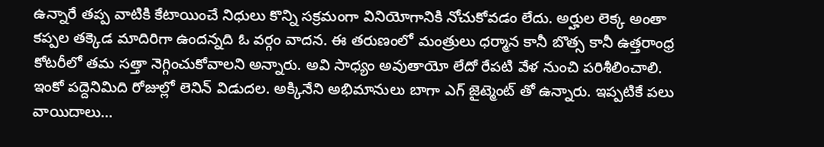ఉన్నారే తప్ప వాటికి కేటాయించే నిధులు కొన్ని సక్రమంగా వినియోగానికి నోచుకోవడం లేదు. అర్హుల లెక్క అంతా కప్పల తక్కెడ మాదిరిగా ఉందన్నది ఓ వర్గం వాదన. ఈ తరుణంలో మంత్రులు ధర్మాన కానీ బొత్స కానీ ఉత్తరాంధ్ర కోటరీలో తమ సత్తా నెగ్గించుకోవాలని అన్నారు. అవి సాధ్యం అవుతాయో లేదో రేపటి వేళ నుంచి పరిశీలించాలి.
ఇంకో పద్దెనిమిది రోజుల్లో లెనిన్ విడుదల. అక్కినేని అభిమానులు బాగా ఎగ్ జైట్మెంట్ తో ఉన్నారు. ఇప్పటికే పలు వాయిదాలు…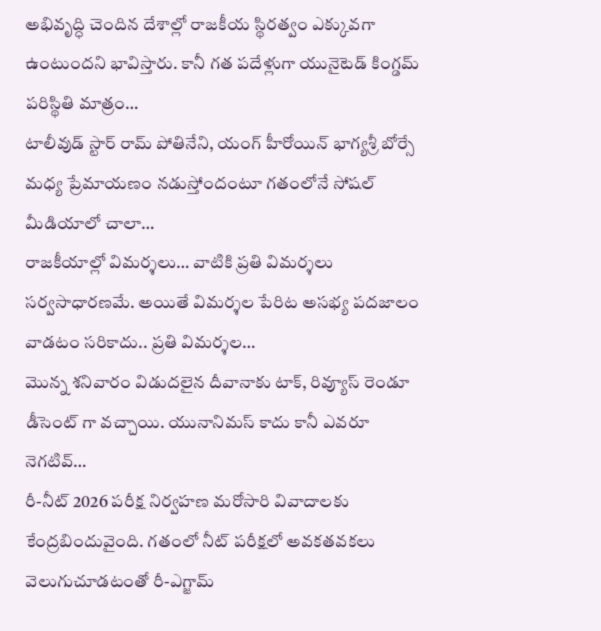అభివృద్ధి చెందిన దేశాల్లో రాజకీయ స్థిరత్వం ఎక్కువగా ఉంటుందని భావిస్తారు. కానీ గత పదేళ్లుగా యునైటెడ్ కింగ్డమ్ పరిస్థితి మాత్రం…
టాలీవుడ్ స్టార్ రామ్ పోతినేని, యంగ్ హీరోయిన్ భాగ్యశ్రీ బోర్సే మధ్య ప్రేమాయణం నడుస్తోందంటూ గతంలోనే సోషల్ మీడియాలో చాలా…
రాజకీయాల్లో విమర్శలు… వాటికి ప్రతి విమర్శలు సర్వసాధారణమే. అయితే విమర్శల పేరిట అసభ్య పదజాలం వాడటం సరికాదు.. ప్రతి విమర్శల…
మొన్న శనివారం విడుదలైన దీవానాకు టాక్, రివ్యూస్ రెండూ డీసెంట్ గా వచ్చాయి. యునానిమస్ కాదు కానీ ఎవరూ నెగటివ్…
రీ-నీట్ 2026 పరీక్ష నిర్వహణ మరోసారి వివాదాలకు కేంద్రబిందువైంది. గతంలో నీట్ పరీక్షలో అవకతవకలు వెలుగుచూడటంతో రీ-ఎగ్జామ్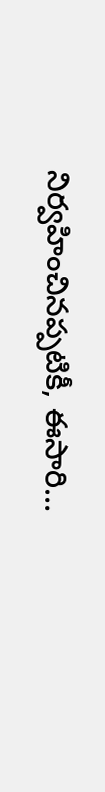నిర్వహించినప్పటికీ, ఈసారి…